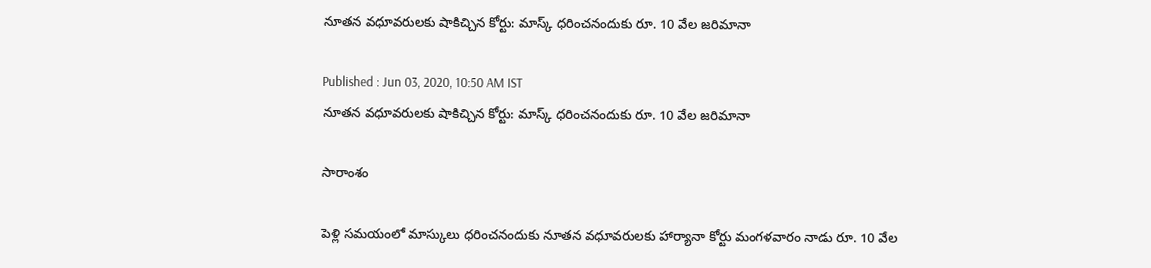నూతన వధూవరులకు షాకిచ్చిన కోర్టు: మాస్క్ ధరించనందుకు రూ. 10 వేల జరిమానా

Published : Jun 03, 2020, 10:50 AM IST
నూతన వధూవరులకు షాకిచ్చిన కోర్టు: మాస్క్ ధరించనందుకు రూ. 10 వేల జరిమానా

సారాంశం

పెళ్లి సమయంలో మాస్కులు ధరించనందుకు నూతన వధూవరులకు హార్యానా కోర్టు మంగళవారం నాడు రూ. 10 వేల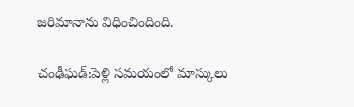జరిమానాను విధించిందింది.

చంఢీఘడ్:పెళ్లి సమయంలో మాస్కులు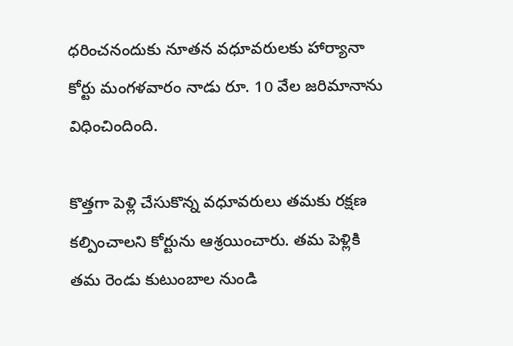ధరించనందుకు నూతన వధూవరులకు హార్యానా కోర్టు మంగళవారం నాడు రూ. 10 వేల జరిమానాను విధించిందింది.

కొత్తగా పెళ్లి చేసుకొన్న వధూవరులు తమకు రక్షణ కల్పించాలని కోర్టును ఆశ్రయించారు. తమ పెళ్లికి  తమ రెండు కుటుంబాల నుండి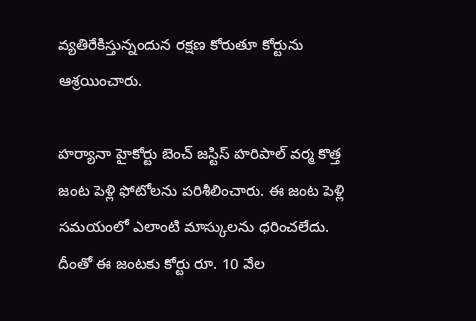వ్యతిరేకిస్తున్నందున రక్షణ కోరుతూ కోర్టును ఆశ్రయించారు.

హర్యానా హైకోర్టు బెంచ్ జస్టిస్ హరిపాల్ వర్మ కొత్త జంట పెళ్లి ఫోటోలను పరిశీలించారు. ఈ జంట పెళ్లి సమయంలో ఎలాంటి మాస్కులను ధరించలేదు. దీంతో ఈ జంటకు కోర్టు రూ. 10 వేల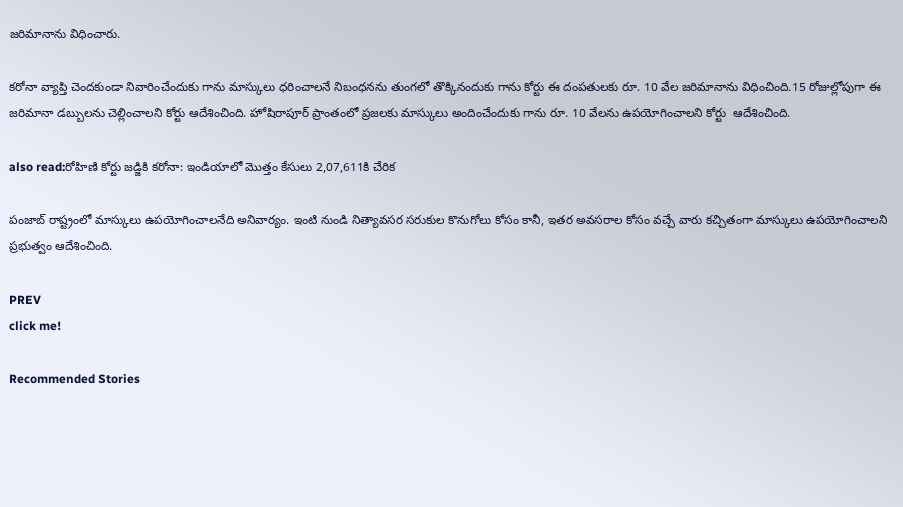జరిమానాను విధించారు.

కరోనా వ్యాప్తి చెందకుండా నివారించేందుకు గాను మాస్కులు ధరించాలనే నిబంధనను తుంగలో తొక్కినందుకు గాను కోర్టు ఈ దంపతులకు రూ. 10 వేల జరిమానాను విధించింది.15 రోజుల్లోపుగా ఈ జరిమానా డబ్బులను చెల్లించాలని కోర్టు ఆదేశించింది. హోషిరాపూర్ ప్రాంతంలో ప్రజలకు మాస్కులు అందించేందుకు గాను రూ. 10 వేలను ఉపయోగించాలని కోర్టు  ఆదేశించింది.

also read:రోహిణి కోర్టు జడ్జికి కరోనా: ఇండియాలో మొత్తం కేసులు 2,07,611కి చేరిక

పంజాబ్ రాష్ట్రంలో మాస్కులు ఉపయోగించాలనేది అనివార్యం. ఇంటి నుండి నిత్యావసర సరుకుల కొనుగోలు కోసం కానీ, ఇతర అవసరాల కోసం వచ్చే వారు కచ్చితంగా మాస్కులు ఉపయోగించాలని ప్రభుత్వం ఆదేశించింది.

PREV
click me!

Recommended Stories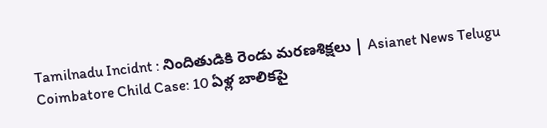Tamilnadu Incidnt : నిందితుడికి రెండు మరణశిక్షలు | Asianet News Telugu
Coimbatore Child Case: 10 ఏళ్ల బాలికపై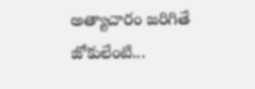అత్యాచారం జరిగితే జోకులేంటి...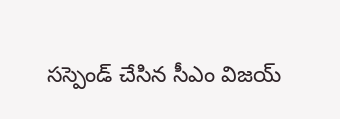సస్పెండ్ చేసిన సీఎం విజయ్